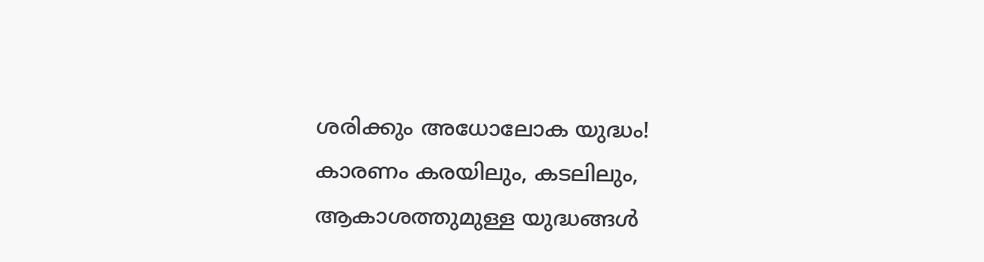ശരിക്കും അധോലോക യുദ്ധം! കാരണം കരയിലും, കടലിലും, ആകാശത്തുമുള്ള യുദ്ധങ്ങൾ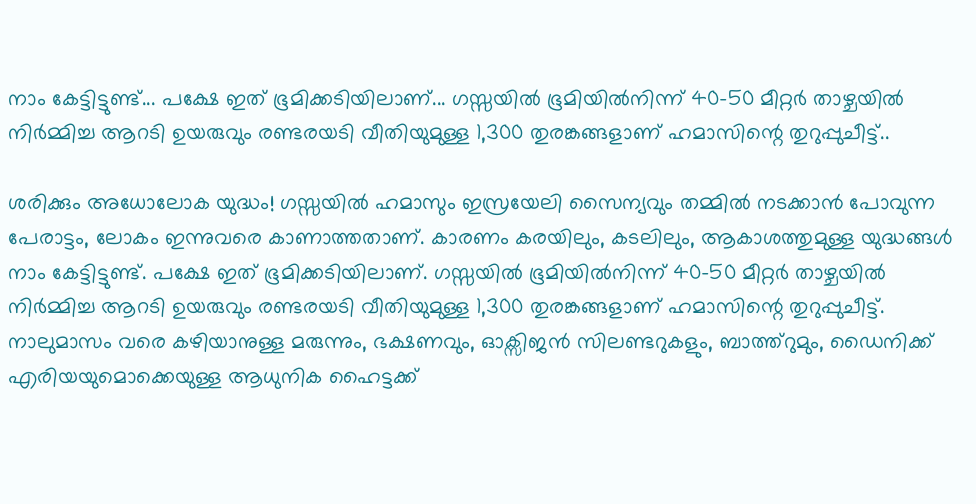നാം കേട്ടിട്ടുണ്ട്... പക്ഷേ ഇത് ഭൂമിക്കടിയിലാണ്... ഗസ്സയിൽ ഭൂമിയിൽനിന്ന് 40-50 മീറ്റർ താഴ്ചയിൽ നിർമ്മിച്ച ആറടി ഉയരുവും രണ്ടരയടി വീതിയുമുള്ള 1,300 തുരങ്കങ്ങളാണ് ഹമാസിന്റെ തുറുപ്പുചീട്ട്..

ശരിക്കും അധോലോക യുദ്ധം! ഗസ്സയിൽ ഹമാസും ഇസ്രയേലി സൈന്യവും തമ്മിൽ നടക്കാൻ പോവുന്ന പേരാട്ടം, ലോകം ഇന്നുവരെ കാണാത്തതാണ്. കാരണം കരയിലും, കടലിലും, ആകാശത്തുമുള്ള യുദ്ധങ്ങൾ നാം കേട്ടിട്ടുണ്ട്. പക്ഷേ ഇത് ഭൂമിക്കടിയിലാണ്. ഗസ്സയിൽ ഭൂമിയിൽനിന്ന് 40-50 മീറ്റർ താഴ്ചയിൽ നിർമ്മിച്ച ആറടി ഉയരുവും രണ്ടരയടി വീതിയുമുള്ള 1,300 തുരങ്കങ്ങളാണ് ഹമാസിന്റെ തുറുപ്പുചീട്ട്. നാലുമാസം വരെ കഴിയാനുള്ള മരുന്നും, ഭക്ഷണവും, ഓക്സിജൻ സിലണ്ടറുകളും, ബാത്ത്റുമും, ഡൈനിക്ക് എരിയയുമൊക്കെയുള്ള ആധുനിക ഹൈട്ടക്ക്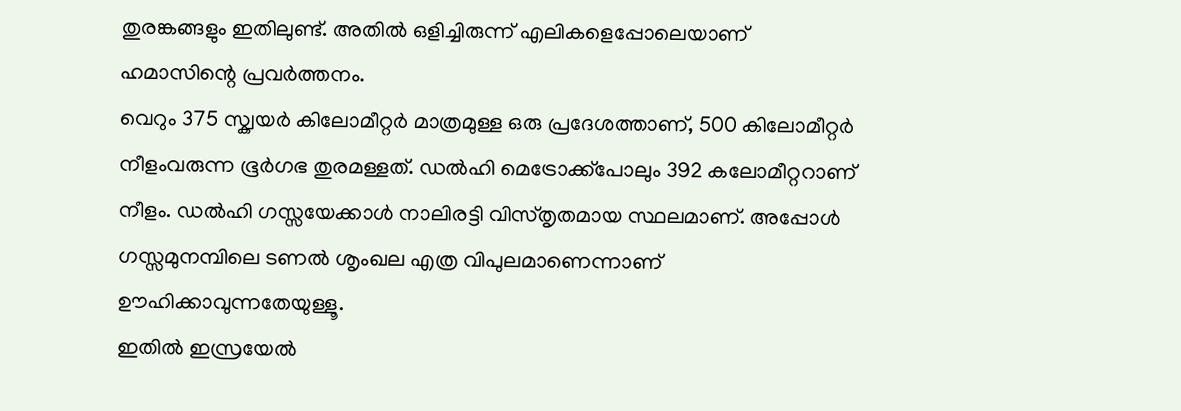തുരങ്കങ്ങളും ഇതിലുണ്ട്. അതിൽ ഒളിച്ചിരുന്ന് എലികളെപ്പോലെയാണ് ഹമാസിന്റെ പ്രവർത്തനം.
വെറും 375 സ്ക്വയർ കിലോമീറ്റർ മാത്രമുള്ള ഒരു പ്രദേശത്താണ്, 500 കിലോമീറ്റർ നീളംവരുന്ന ഭൂർഗഭ തുരമള്ളത്. ഡൽഹി മെട്രോക്ക്പോലും 392 കലോമീറ്ററാണ് നീളം. ഡൽഹി ഗസ്സയേക്കാൾ നാലിരട്ടി വിസ്തൃതമായ സ്ഥലമാണ്. അപ്പോൾ ഗസ്സമുനമ്പിലെ ടണൽ ശൃംഖല എത്ര വിപുലമാണെന്നാണ് ഊഹിക്കാവുന്നതേയുള്ളൂ.
ഇതിൽ ഇസ്രയേൽ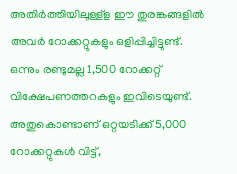അതിർത്തിയിലുള്ള്ള ഈ തുരങ്കങ്ങളിൽ അവർ റോക്കറ്റുകളും ഒളിപ്പിച്ചിട്ടുണ്ട്. ഒന്നും രണ്ടുമല്ല 1,500 റോക്കറ്റ് വിക്ഷേപണത്തറകളും ഇവിടെയുണ്ട്. അതുകൊണ്ടാണ് ഒറ്റയടിക്ക് 5,000 റോക്കറ്റുകൾ വിട്ട്,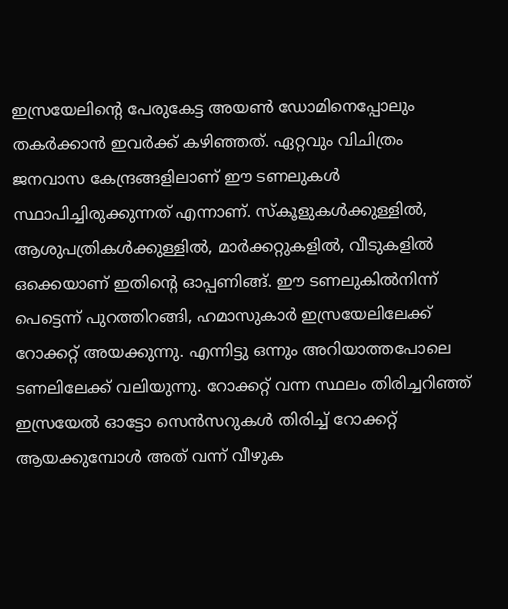ഇസ്രയേലിന്റെ പേരുകേട്ട അയൺ ഡോമിനെപ്പോലും തകർക്കാൻ ഇവർക്ക് കഴിഞ്ഞത്. ഏറ്റവും വിചിത്രം ജനവാസ കേന്ദ്രങ്ങളിലാണ് ഈ ടണലുകൾ സ്ഥാപിച്ചിരുക്കുന്നത് എന്നാണ്. സ്കൂളുകൾക്കുള്ളിൽ, ആശുപത്രികൾക്കുള്ളിൽ, മാർക്കറ്റുകളിൽ, വീടുകളിൽ ഒക്കെയാണ് ഇതിന്റെ ഓപ്പണിങ്ങ്. ഈ ടണലുകിൽനിന്ന് പെട്ടെന്ന് പുറത്തിറങ്ങി, ഹമാസുകാർ ഇസ്രയേലിലേക്ക് റോക്കറ്റ് അയക്കുന്നു. എന്നിട്ടു ഒന്നും അറിയാത്തപോലെ ടണലിലേക്ക് വലിയുന്നു. റോക്കറ്റ് വന്ന സ്ഥലം തിരിച്ചറിഞ്ഞ് ഇസ്രയേൽ ഓട്ടോ സെൻസറുകൾ തിരിച്ച് റോക്കറ്റ് ആയക്കുമ്പോൾ അത് വന്ന് വീഴുക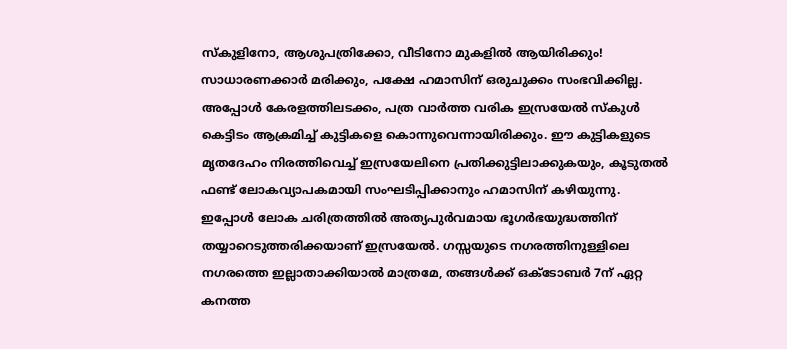സ്കുളിനോ, ആശുപത്രിക്കോ, വീടിനോ മുകളിൽ ആയിരിക്കും! സാധാരണക്കാർ മരിക്കും, പക്ഷേ ഹമാസിന് ഒരുചുക്കം സംഭവിക്കില്ല.
അപ്പോൾ കേരളത്തിലടക്കം, പത്ര വാർത്ത വരിക ഇസ്രയേൽ സ്കുൾ കെട്ടിടം ആക്രമിച്ച് കുട്ടികളെ കൊന്നുവെന്നായിരിക്കും. ഈ കുട്ടികളുടെ മൃതദേഹം നിരത്തിവെച്ച് ഇസ്രയേലിനെ പ്രതിക്കുട്ടിലാക്കുകയും, കൂടുതൽ ഫണ്ട് ലോകവ്യാപകമായി സംഘടിപ്പിക്കാനും ഹമാസിന് കഴിയുന്നു.
ഇപ്പോൾ ലോക ചരിത്രത്തിൽ അത്യപുർവമായ ഭൂഗർഭയുദ്ധത്തിന് തയ്യാറെടുത്തരിക്കയാണ് ഇസ്രയേൽ. ഗസ്സയുടെ നഗരത്തിനുള്ളിലെ നഗരത്തെ ഇല്ലാതാക്കിയാൽ മാത്രമേ, തങ്ങൾക്ക് ഒക്ടോബർ 7ന് ഏറ്റ കനത്ത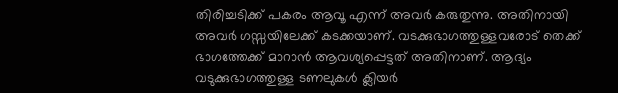തിരിച്ചടിക്ക് പകരം ആവൂ എന്ന് അവർ കരുതുന്നു. അതിനായി അവർ ഗസ്സയിലേക്ക് കടക്കയാണ്. വടക്കുഭാഗത്തുള്ളവരോട് തെക്ക് ഭാഗത്തേക്ക് മാറാൻ ആവശ്യപ്പെട്ടത് അതിനാണ്. ആദ്യം വടുക്കുഭാഗത്തുള്ള ടണലുകൾ ക്ലിയർ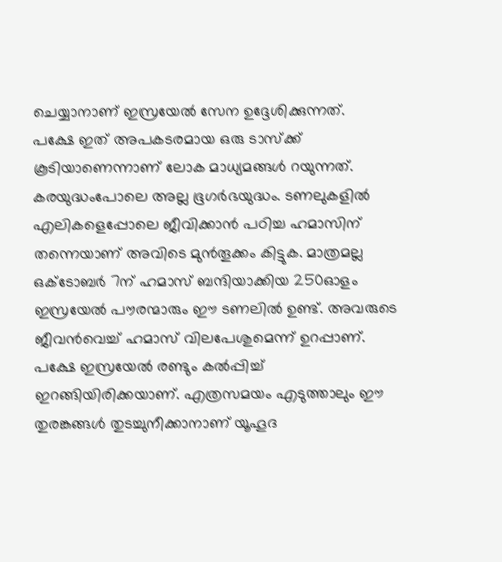ചെയ്യാനാണ് ഇസ്രയേൽ സേന ഉദ്ദേശിക്കുന്നത്.
പക്ഷേ ഇത് അപകടരമായ ഒരു ടാസ്ക്ക് കൂടിയാണെന്നാണ് ലോക മാധ്യമങ്ങൾ റയുന്നത്. കരയുദ്ധംപോലെ അല്ല ഭൂഗർഭയുദ്ധം. ടണലുകളിൽ എലികളെപ്പോലെ ജീവിക്കാൻ പഠിച്ച ഹമാസിന് തന്നെയാണ് അവിടെ മുൻതൂക്കം കിട്ടുക. മാത്രമല്ല ഒക്ടോബർ 7ന് ഹമാസ് ബന്ദിയാക്കിയ 250ഓളം ഇസ്രയേൽ പൗരന്മാരും ഈ ടണലിൽ ഉണ്ട്. അവരുടെ ജീവൻവെച്ച് ഹമാസ് വിലപേശുമെന്ന് ഉറപ്പാണ്. പക്ഷേ ഇസ്രയേൽ രണ്ടും കൽപ്പിച്ച് ഇറങ്ങിയിരിക്കയാണ്. എത്രസമയം എടുത്താലും ഈ തുരങ്കങ്ങൾ തുടച്ചുനീക്കാനാണ് യൂഹൂദ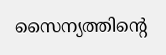സൈന്യത്തിന്റെ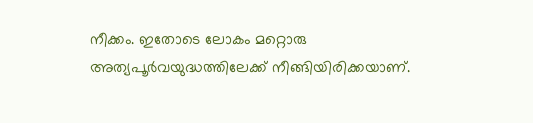നീക്കം. ഇതോടെ ലോകം മറ്റൊരു അത്യപൂർവയുദ്ധത്തിലേക്ക് നീങ്ങിയിരിക്കയാണ്.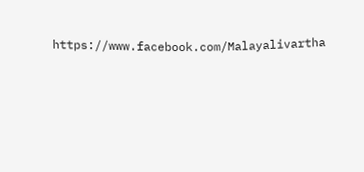https://www.facebook.com/Malayalivartha